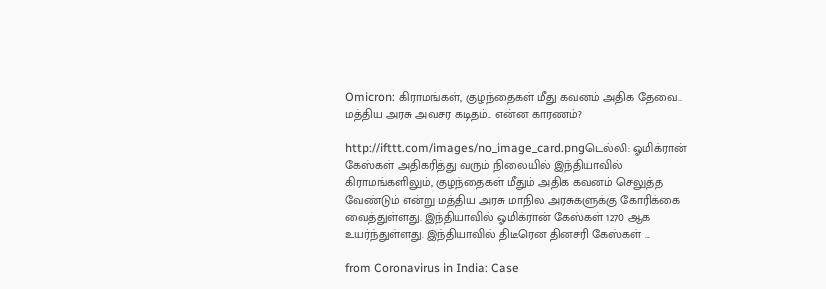Omicron: கிராமங்கள், குழந்தைகள் மீது கவனம் அதிக தேவை.. மத்திய அரசு அவசர கடிதம்.. என்ன காரணம்?

http://ifttt.com/images/no_image_card.pngடெல்லி: ஓமிக்ரான் கேஸ்கள் அதிகரித்து வரும் நிலையில் இந்தியாவில் கிராமங்களிலும், குழந்தைகள் மீதும் அதிக கவனம் செலுத்த வேண்டும் என்று மத்திய அரசு மாநில அரசுகளுக்கு கோரிக்கை வைத்துள்ளது. இந்தியாவில் ஓமிக்ரான் கேஸ்கள் 1270 ஆக உயர்ந்துள்ளது. இந்தியாவில் திடீரென தினசரி கேஸ்கள் ...

from Coronavirus in India: Case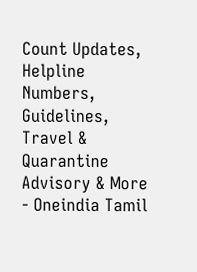Count Updates, Helpline Numbers, Guidelines, Travel & Quarantine Advisory & More - Oneindia Tamil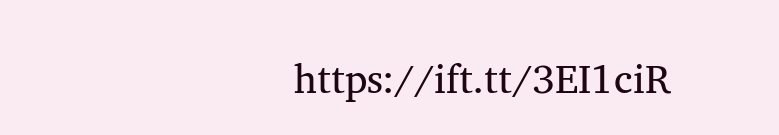https://ift.tt/3EI1ciR